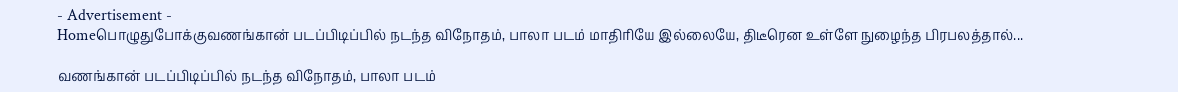- Advertisement -
Homeபொழுதுபோக்குவணங்கான் படப்பிடிப்பில் நடந்த விநோதம், பாலா படம் மாதிரியே இல்லையே, திடீரென உள்ளே நுழைந்த பிரபலத்தால்...

வணங்கான் படப்பிடிப்பில் நடந்த விநோதம், பாலா படம்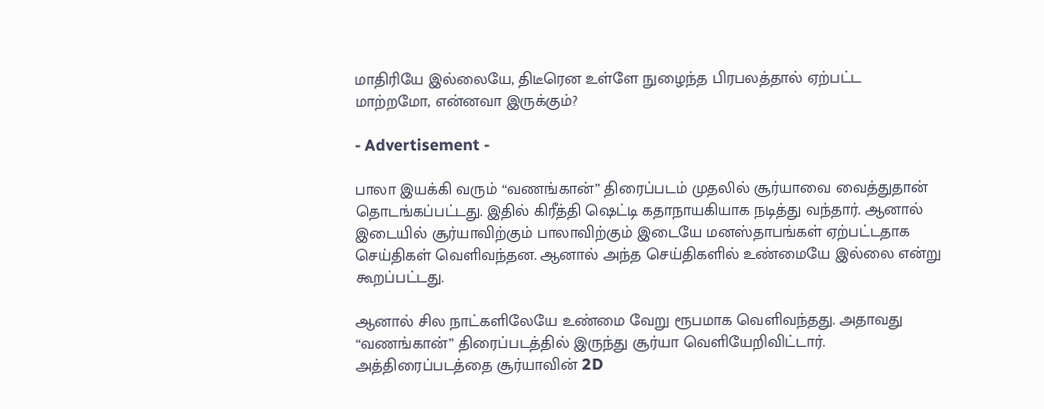மாதிரியே இல்லையே, திடீரென உள்ளே நுழைந்த பிரபலத்தால் ஏற்பட்ட மாற்றமோ, என்னவா இருக்கும்?

- Advertisement -

பாலா இயக்கி வரும் “வணங்கான்” திரைப்படம் முதலில் சூர்யாவை வைத்துதான் தொடங்கப்பட்டது. இதில் கிரீத்தி ஷெட்டி கதாநாயகியாக நடித்து வந்தார். ஆனால் இடையில் சூர்யாவிற்கும் பாலாவிற்கும் இடையே மனஸ்தாபங்கள் ஏற்பட்டதாக செய்திகள் வெளிவந்தன. ஆனால் அந்த செய்திகளில் உண்மையே இல்லை என்று கூறப்பட்டது.

ஆனால் சில நாட்களிலேயே உண்மை வேறு ரூபமாக வெளிவந்தது. அதாவது “வணங்கான்” திரைப்படத்தில் இருந்து சூர்யா வெளியேறிவிட்டார். அத்திரைப்படத்தை சூர்யாவின் 2D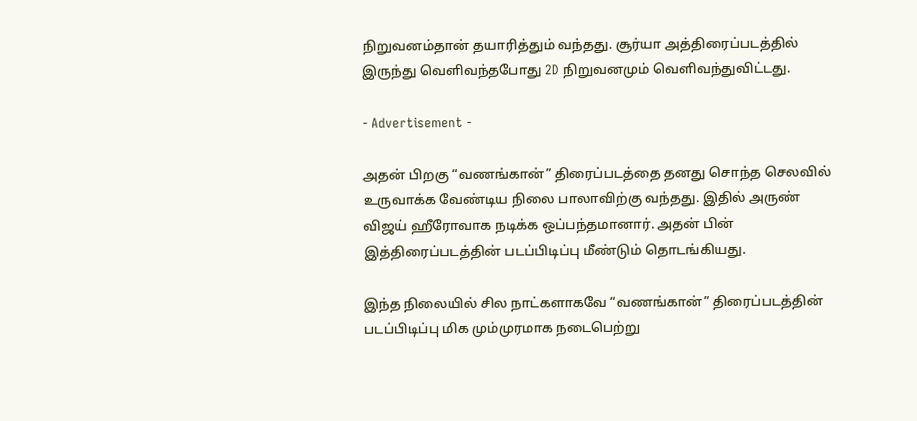நிறுவனம்தான் தயாரித்தும் வந்தது. சூர்யா அத்திரைப்படத்தில் இருந்து வெளிவந்தபோது 2D நிறுவனமும் வெளிவந்துவிட்டது.

- Advertisement -

அதன் பிறகு “வணங்கான்” திரைப்படத்தை தனது சொந்த செலவில் உருவாக்க வேண்டிய நிலை பாலாவிற்கு வந்தது. இதில் அருண் விஜய் ஹீரோவாக நடிக்க ஒப்பந்தமானார். அதன் பின் இத்திரைப்படத்தின் படப்பிடிப்பு மீண்டும் தொடங்கியது.

இந்த நிலையில் சில நாட்களாகவே “வணங்கான்” திரைப்படத்தின் படப்பிடிப்பு மிக மும்முரமாக நடைபெற்று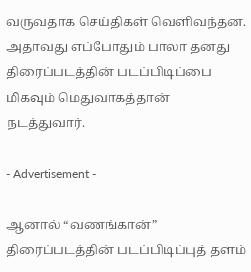வருவதாக செய்திகள் வெளிவந்தன. அதாவது எப்போதும் பாலா தனது திரைப்படத்தின் படப்பிடிப்பை மிகவும் மெதுவாகத்தான் நடத்துவார்.

- Advertisement -

ஆனால் “வணங்கான்” திரைப்படத்தின் படப்பிடிப்புத் தளம்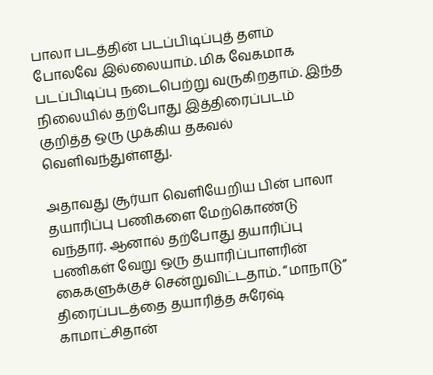பாலா படத்தின் படப்பிடிப்புத் தளம் போலவே இல்லையாம். மிக வேகமாக படப்பிடிப்பு நடைபெற்று வருகிறதாம். இந்த நிலையில் தற்போது இத்திரைப்படம் குறித்த ஒரு முக்கிய தகவல் வெளிவந்துள்ளது.

அதாவது சூர்யா வெளியேறிய பின் பாலா தயாரிப்பு பணிகளை மேற்கொண்டு வந்தார். ஆனால் தற்போது தயாரிப்பு பணிகள் வேறு ஒரு தயாரிப்பாளரின் கைகளுக்குச் சென்றுவிட்டதாம். “மாநாடு” திரைப்படத்தை தயாரித்த சுரேஷ் காமாட்சிதான்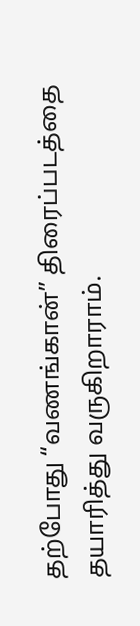தற்போது “வணங்கான்” திரைப்படத்தை தயாரித்து வருகிறாராம்.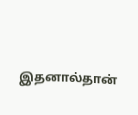இதனால்தான்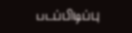படப்பிடிப்பு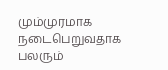மும்முரமாக நடைபெறுவதாக பலரும்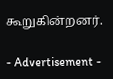கூறுகின்றனர்.

- Advertisement -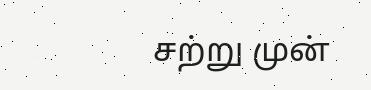சற்று முன்